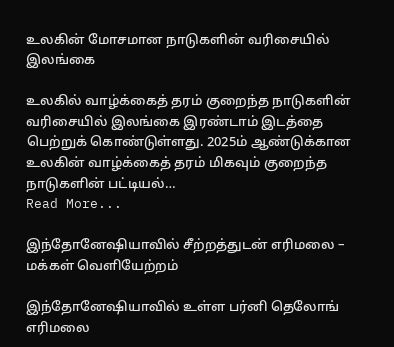உலகின் மோசமான நாடுகளின் வரிசையில் இலங்கை

உலகில் வாழ்க்கைத் தரம் குறைந்த நாடுகளின் வரிசையில் இலங்கை இரண்டாம் இடத்தை பெற்றுக் கொண்டுள்ளது. 2025ம் ஆண்டுக்கான உலகின் வாழ்க்கைத் தரம் மிகவும் குறைந்த நாடுகளின் பட்டியல்…
Read More...

இந்தோனேஷியாவில் சீற்றத்துடன் எரிமலை – மக்கள் வெளியேற்றம்

இந்தோனேஷியாவில் உள்ள பர்னி தெலோங் எரிமலை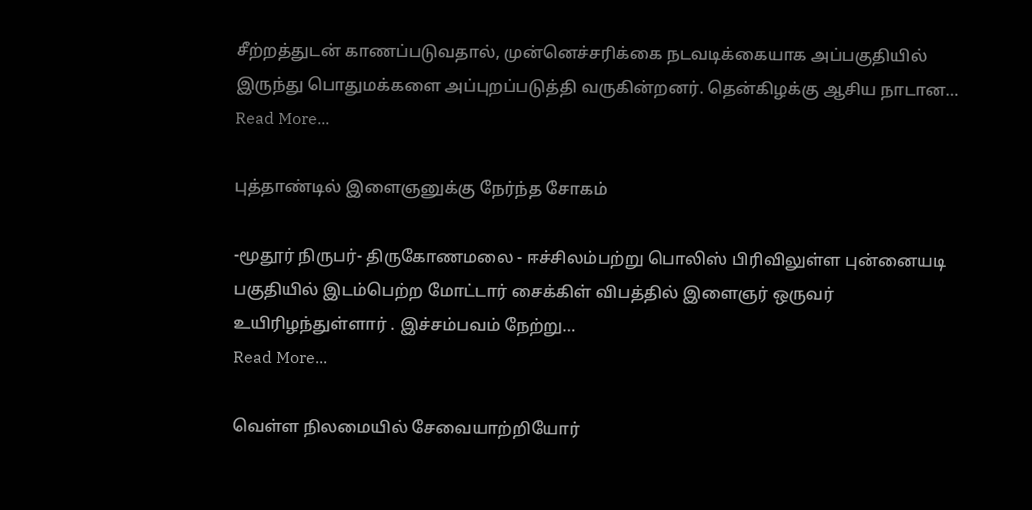சீற்றத்துடன் காணப்படுவதால், முன்னெச்சரிக்கை நடவடிக்கையாக அப்பகுதியில் இருந்து பொதுமக்களை அப்புறப்படுத்தி வருகின்றனர். தென்கிழக்கு ஆசிய நாடான…
Read More...

புத்தாண்டில் இளைஞனுக்கு நேர்ந்த சோகம்

-மூதூர் நிருபர்- திருகோணமலை - ஈச்சிலம்பற்று பொலிஸ் பிரிவிலுள்ள புன்னையடி பகுதியில் இடம்பெற்ற மோட்டார் சைக்கிள் விபத்தில் இளைஞர் ஒருவர் உயிரிழந்துள்ளார் . இச்சம்பவம் நேற்று…
Read More...

வெள்ள நிலமையில் சேவையாற்றியோர்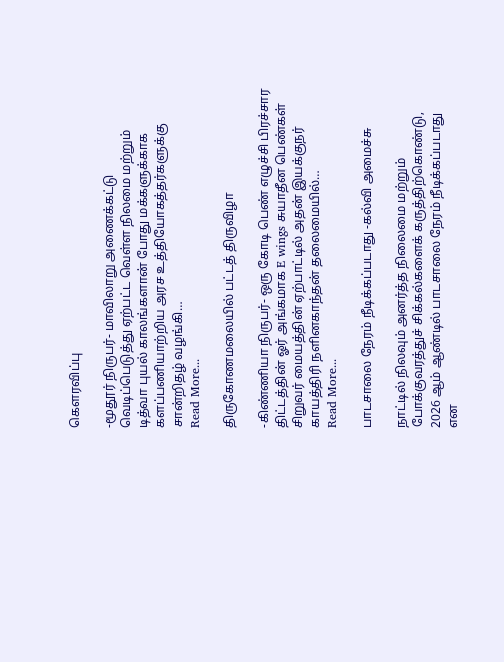கௌரவிப்பு

-மூதூர் நிருபர்- மாவிலாறு அணைக்கட்டு வெடிப்பெடுத்து ஏற்பட்ட வெள்ள நிலமை மற்றும் டித்வா புயல் காலங்களான் போது மக்களுக்காக களப்பணியாற்றிய அரச உத்தியோகத்தர்களுக்கு சான்றிதழ் வழங்கி…
Read More...

திருகோணமலையில் பட்டத் திருவிழா

-கிண்ணியா நிருபர்- ஒரு கோடி பெண் எழுச்சி பிரச்சார திட்டத்தின் ஓர் அங்கமாக E wings சுயாதீன பெண்கள் சிறுவர் மையத்தின் ஏற்பாட்டில் அதன் இயக்குநர் காயத்திரி நளினகாந்தன் தலைமையில்…
Read More...

பாடசாலை நேரம் நீடிக்கப்படாது -கல்வி அமைச்சு

நாட்டில் நிலவும் அனர்த்த நிலைமை மற்றும் போக்குவரத்துச் சிக்கல்களைக் கருத்திற்கொண்டு, 2026 ஆம் ஆண்டில் பாடசாலை நேரம் நீடிக்கப்படாது என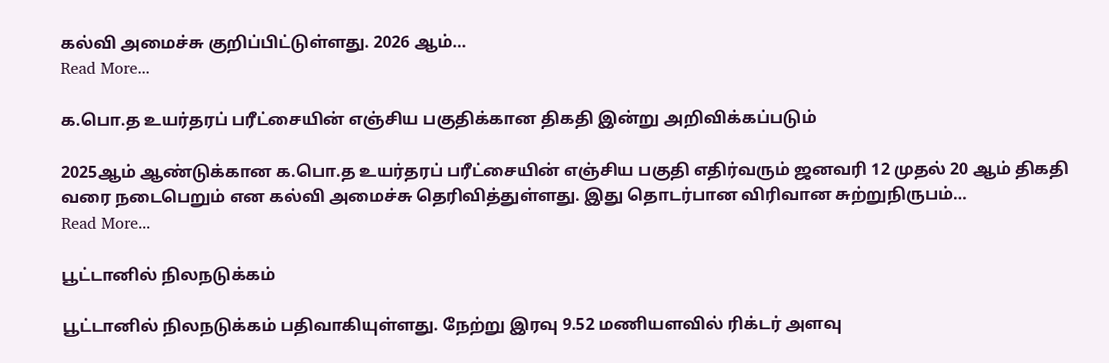கல்வி அமைச்சு குறிப்பிட்டுள்ளது. 2026 ஆம்…
Read More...

க.பொ.த உயர்தரப் பரீட்சையின் எஞ்சிய பகுதிக்கான திகதி இன்று அறிவிக்கப்படும்

2025ஆம் ஆண்டுக்கான க.பொ.த உயர்தரப் பரீட்சையின் எஞ்சிய பகுதி எதிர்வரும் ஜனவரி 12 முதல் 20 ஆம் திகதி வரை நடைபெறும் என கல்வி அமைச்சு தெரிவித்துள்ளது. இது தொடர்பான விரிவான சுற்றுநிருபம்…
Read More...

பூட்டானில் நிலநடுக்கம்

பூட்டானில் நிலநடுக்கம் பதிவாகியுள்ளது. நேற்று இரவு 9.52 மணியளவில் ரிக்டர் அளவு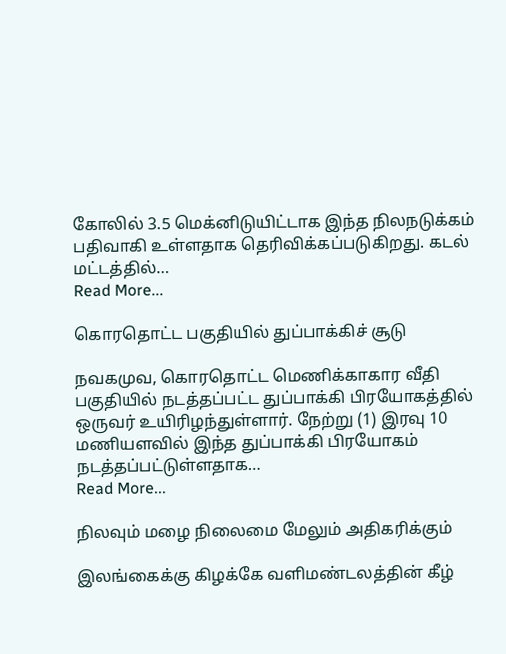கோலில் 3.5 மெக்னிடுயிட்டாக இந்த நிலநடுக்கம் பதிவாகி உள்ளதாக தெரிவிக்கப்படுகிறது. கடல் மட்டத்தில்…
Read More...

கொரதொட்ட பகுதியில் துப்பாக்கிச் சூடு

நவகமுவ, கொரதொட்ட மெணிக்காகார வீதி பகுதியில் நடத்தப்பட்ட துப்பாக்கி பிரயோகத்தில் ஒருவர் உயிரிழந்துள்ளார். நேற்று (1) இரவு 10 மணியளவில் இந்த துப்பாக்கி பிரயோகம் நடத்தப்பட்டுள்ளதாக…
Read More...

நிலவும் மழை நிலைமை மேலும் அதிகரிக்கும்

இலங்கைக்கு கிழக்கே வளிமண்டலத்தின் கீழ்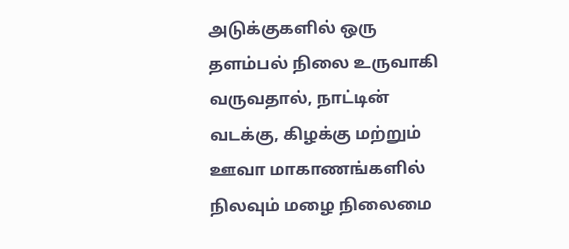அடுக்குகளில் ஒரு தளம்பல் நிலை உருவாகி வருவதால், நாட்டின் வடக்கு, கிழக்கு மற்றும் ஊவா மாகாணங்களில் நிலவும் மழை நிலைமை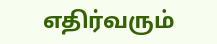எதிர்வரும்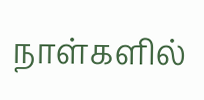நாள்களில்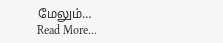மேலும்…
Read More...